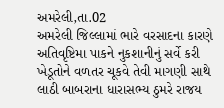અમરેલી,તા.02
અમરેલી જિલ્લામાં ભારે વરસાદના કારણે અતિવૃષ્ટિમા પાકને નુકશાનીનું સર્વે કરી ખેડૂતોને વળતર ચૂકવે તેવી માગણી સાથે લાઠી બાબરાના ધારાસભ્ય ઠુમરે રાજય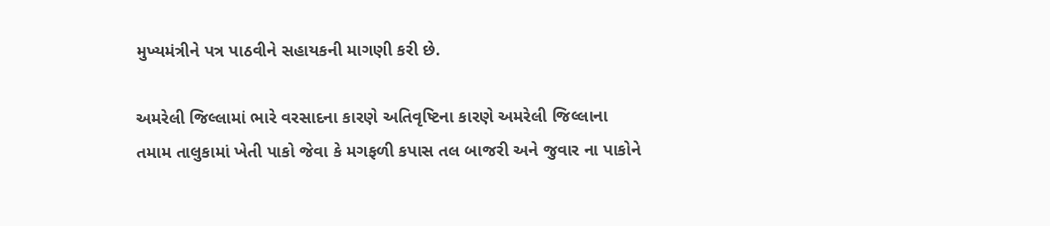મુખ્યમંત્રીને પત્ર પાઠવીને સહાયકની માગણી કરી છે.

અમરેલી જિલ્લામાં ભારે વરસાદના કારણે અતિવૃષ્ટિના કારણે અમરેલી જિલ્લાના તમામ તાલુકામાં ખેતી પાકો જેવા કે મગફળી કપાસ તલ બાજરી અને જુવાર ના પાકોને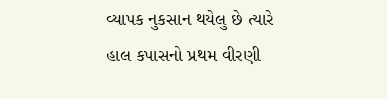વ્યાપક નુકસાન થયેલુ છે ત્યારે હાલ કપાસનો પ્રથમ વીરણી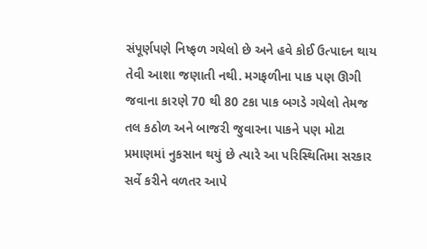સંપૂર્ણપણે નિષ્ફળ ગયેલો છે અને હવે કોઈ ઉત્પાદન થાય તેવી આશા જણાતી નથી. મગફળીના પાક પણ ઊગી જવાના કારણે 70 થી 80 ટકા પાક બગડે ગયેલો તેમજ તલ કઠોળ અને બાજરી જુવારના પાકને પણ મોટા પ્રમાણમાં નુકસાન થયું છે ત્યારે આ પરિસ્થિતિમા સરકાર સર્વે કરીને વળતર આપે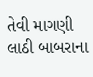તેવી માગણી લાઠી બાબરાના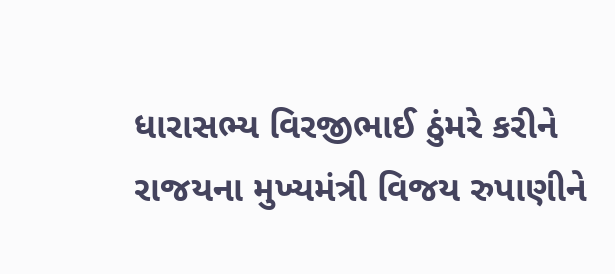ધારાસભ્ય વિરજીભાઈ ઠુંમરે કરીને રાજયના મુખ્યમંત્રી વિજય રુપાણીને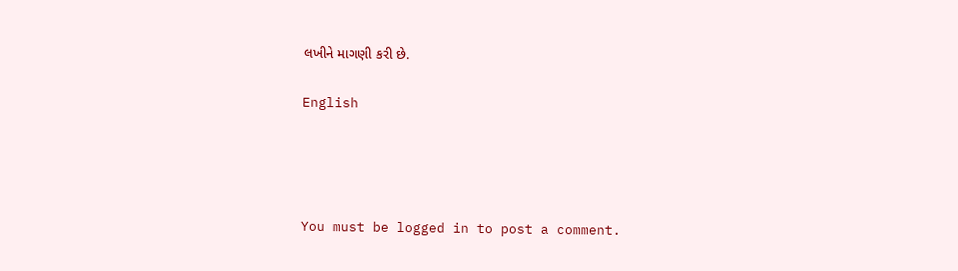લખીને માગણી કરી છે.

English




You must be logged in to post a comment.